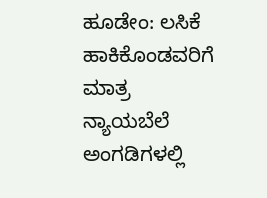ಹೂಡೇಂ: ಲಸಿಕೆ ಹಾಕಿಕೊಂಡವರಿಗೆ ಮಾತ್ರ ನ್ಯಾಯಬೆಲೆ ಅಂಗಡಿಗಳಲ್ಲಿ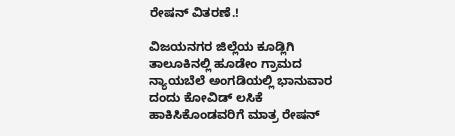ರೇಷನ್ ವಿತರಣೆ.!

ವಿಜಯನಗರ ಜಿಲ್ಲೆಯ ಕೂಡ್ಲಿಗಿ ತಾಲೂಕಿನಲ್ಲಿ ಹೂಡೇಂ ಗ್ರಾಮದ ನ್ಯಾಯಬೆಲೆ ಅಂಗಡಿಯಲ್ಲಿ ಭಾನುವಾರ ದಂದು ಕೋವಿಡ್ ಲಸಿಕೆ ಹಾಕಿಸಿಕೊಂಡವರಿಗೆ ಮಾತ್ರ ರೇಷನ್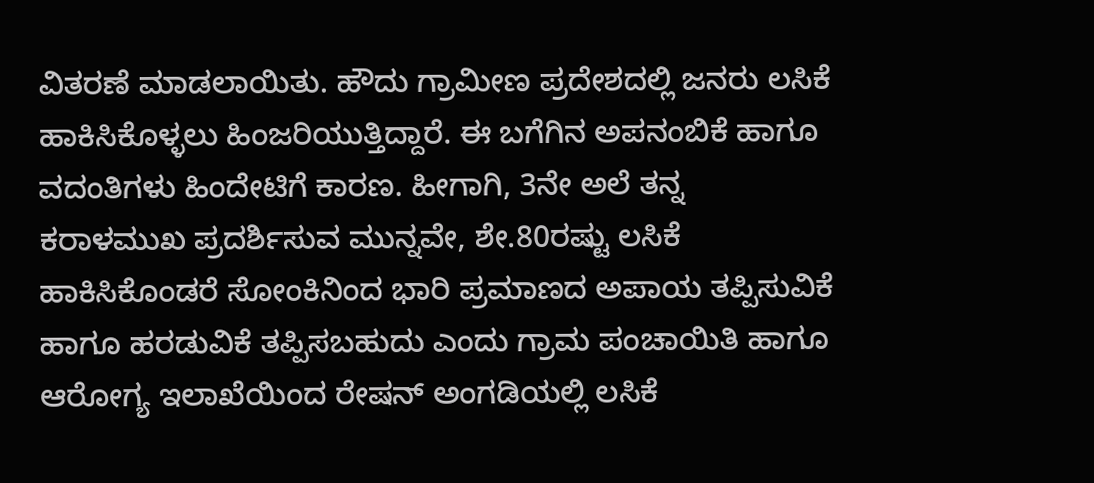ವಿತರಣೆ ಮಾಡಲಾಯಿತು. ಹೌದು ಗ್ರಾಮೀಣ ಪ್ರದೇಶದಲ್ಲಿ ಜನರು ಲಸಿಕೆ ಹಾಕಿಸಿಕೊಳ್ಳಲು ಹಿಂಜರಿಯುತ್ತಿದ್ದಾರೆ. ಈ ಬಗೆಗಿನ ಅಪನಂಬಿಕೆ ಹಾಗೂ ವದಂತಿಗಳು ಹಿಂದೇಟಿಗೆ ಕಾರಣ. ಹೀಗಾಗಿ, 3ನೇ ಅಲೆ ತನ್ನ ಕರಾಳಮುಖ ಪ್ರದರ್ಶಿಸುವ ಮುನ್ನವೇ, ಶೇ.80ರಷ್ಟು ಲಸಿಕೆ ಹಾಕಿಸಿಕೊಂಡರೆ ಸೋಂಕಿನಿಂದ ಭಾರಿ ಪ್ರಮಾಣದ ಅಪಾಯ ತಪ್ಪಿಸುವಿಕೆ ಹಾಗೂ ಹರಡುವಿಕೆ ತಪ್ಪಿಸಬಹುದು ಎಂದು ಗ್ರಾಮ ಪಂಚಾಯಿತಿ ಹಾಗೂ ಆರೋಗ್ಯ ಇಲಾಖೆಯಿಂದ ರೇಷನ್ ಅಂಗಡಿಯಲ್ಲಿ ಲಸಿಕೆ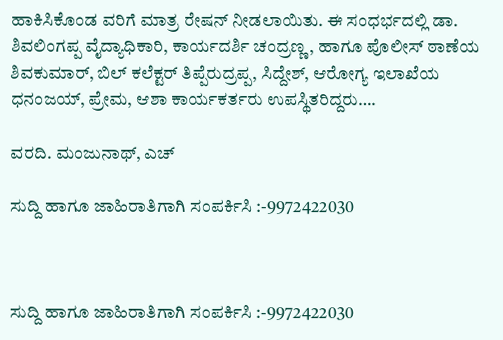ಹಾಕಿಸಿಕೊಂಡ ವರಿಗೆ ಮಾತ್ರ ರೇಷನ್ ನೀಡಲಾಯಿತು. ಈ ಸಂಧರ್ಭದಲ್ಲಿ ಡಾ. ಶಿವಲಿಂಗಪ್ಪ ವೈದ್ಯಾಧಿಕಾರಿ, ಕಾರ್ಯದರ್ಶಿ ಚಂದ್ರಣ್ಣ, ಹಾಗೂ ಪೊಲೀಸ್ ಠಾಣೆಯ ಶಿವಕುಮಾರ್, ಬಿಲ್ ಕಲೆಕ್ಟರ್ ತಿಪ್ಪೆರುದ್ರಪ್ಪ, ಸಿದ್ದೇಶ್, ಆರೋಗ್ಯ ಇಲಾಖೆಯ ಧನಂಜಯ್, ಪ್ರೇಮ, ಆಶಾ ಕಾರ್ಯಕರ್ತರು ಉಪಸ್ಥಿತರಿದ್ದರು….

ವರದಿ. ಮಂಜುನಾಥ್, ಎಚ್

ಸುದ್ದಿ ಹಾಗೂ ಜಾಹಿರಾತಿಗಾಗಿ ಸಂಪರ್ಕಿಸಿ :-9972422030



ಸುದ್ದಿ ಹಾಗೂ ಜಾಹಿರಾತಿಗಾಗಿ ಸಂಪರ್ಕಿಸಿ :-9972422030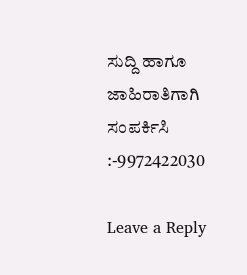ಸುದ್ದಿ ಹಾಗೂ ಜಾಹಿರಾತಿಗಾಗಿ ಸಂಪರ್ಕಿಸಿ :-9972422030

Leave a Reply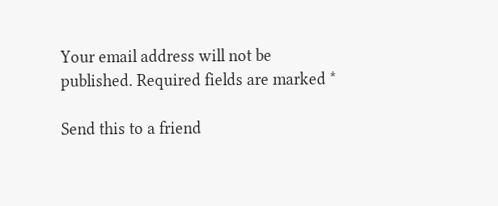Your email address will not be published. Required fields are marked *

Send this to a friend